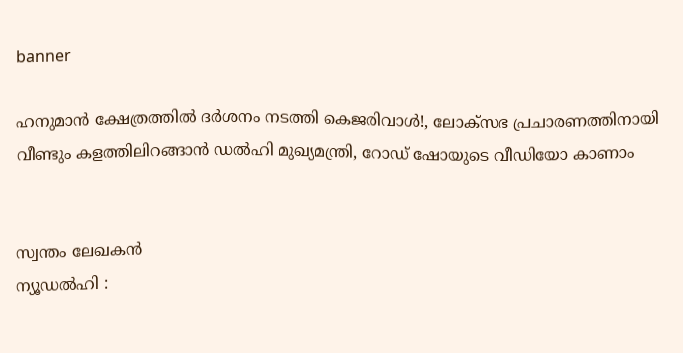banner

ഹനുമാന്‍ ക്ഷേത്രത്തില്‍ ദര്‍ശനം നടത്തി കെജരിവാള്‍!, ലോക്‌സഭ പ്രചാരണത്തിനായി വീണ്ടും കളത്തിലിറങ്ങാന്‍ ഡൽഹി മുഖ്യമന്ത്രി, റോഡ് ഷോയുടെ വീഡിയോ കാണാം


സ്വന്തം ലേഖകൻ
ന്യൂഡല്‍ഹി :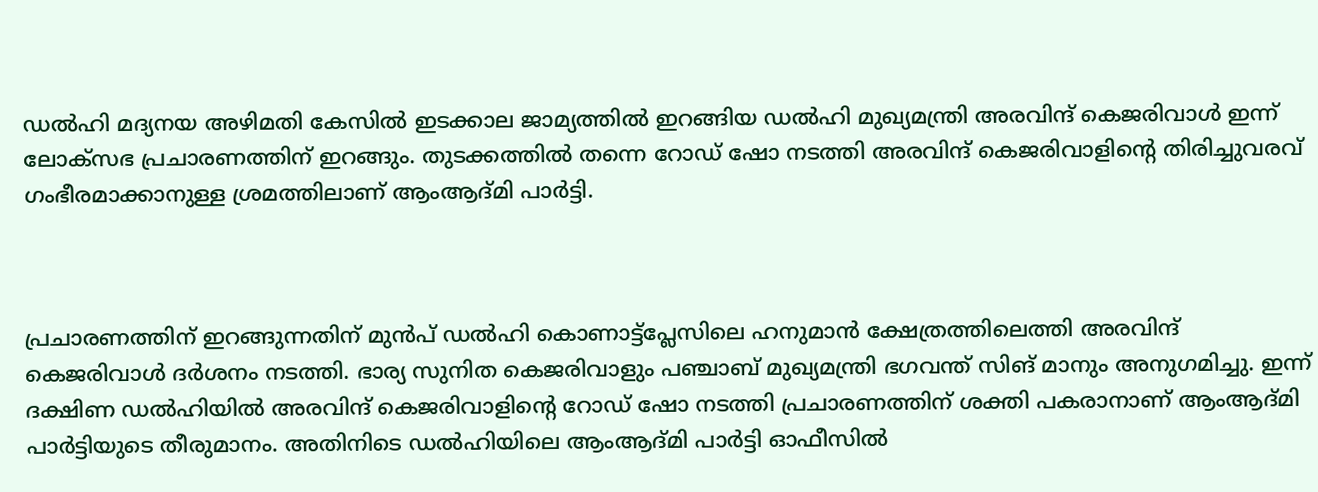ഡല്‍ഹി മദ്യനയ അഴിമതി കേസില്‍ ഇടക്കാല ജാമ്യത്തില്‍ ഇറങ്ങിയ ഡല്‍ഹി മുഖ്യമന്ത്രി അരവിന്ദ് കെജരിവാള്‍ ഇന്ന് ലോക്‌സഭ പ്രചാരണത്തിന് ഇറങ്ങും. തുടക്കത്തില്‍ തന്നെ റോഡ് ഷോ നടത്തി അരവിന്ദ് കെജരിവാളിന്റെ തിരിച്ചുവരവ് ഗംഭീരമാക്കാനുള്ള ശ്രമത്തിലാണ് ആംആദ്മി പാര്‍ട്ടി.



പ്രചാരണത്തിന് ഇറങ്ങുന്നതിന് മുന്‍പ് ഡല്‍ഹി കൊണാട്ട്‌പ്ലേസിലെ ഹനുമാന്‍ ക്ഷേത്രത്തിലെത്തി അരവിന്ദ് കെജരിവാള്‍ ദര്‍ശനം നടത്തി. ഭാര്യ സുനിത കെജരിവാളും പഞ്ചാബ് മുഖ്യമന്ത്രി ഭഗവന്ത് സിങ് മാനും അനുഗമിച്ചു. ഇന്ന് ദക്ഷിണ ഡല്‍ഹിയില്‍ അരവിന്ദ് കെജരിവാളിന്റെ റോഡ് ഷോ നടത്തി പ്രചാരണത്തിന് ശക്തി പകരാനാണ് ആംആദ്മി പാര്‍ട്ടിയുടെ തീരുമാനം. അതിനിടെ ഡല്‍ഹിയിലെ ആംആദ്മി പാര്‍ട്ടി ഓഫീസില്‍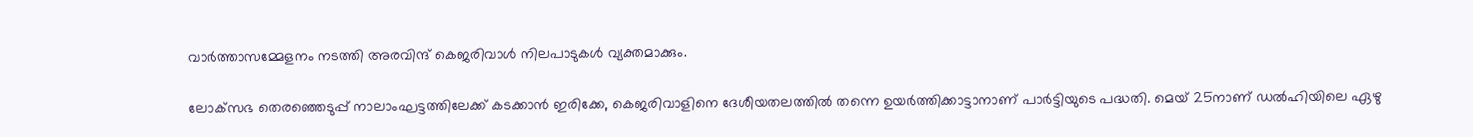വാര്‍ത്താസമ്മേളനം നടത്തി അരവിന്ദ് കെജരിവാള്‍ നിലപാടുകള്‍ വ്യക്തമാക്കും.

ലോക്‌സഭ തെരഞ്ഞെടുപ്പ് നാലാംഘട്ടത്തിലേക്ക് കടക്കാന്‍ ഇരിക്കേ, കെജരിവാളിനെ ദേശീയതലത്തില്‍ തന്നെ ഉയര്‍ത്തിക്കാട്ടാനാണ് പാര്‍ട്ടിയുടെ പദ്ധതി. മെയ് 25നാണ് ഡല്‍ഹിയിലെ ഏഴു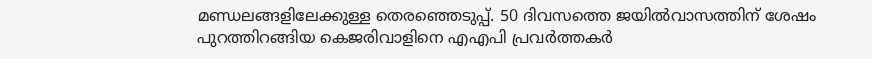മണ്ഡലങ്ങളിലേക്കുള്ള തെരഞ്ഞെടുപ്പ്. 50 ദിവസത്തെ ജയില്‍വാസത്തിന് ശേഷം പുറത്തിറങ്ങിയ കെജരിവാളിനെ എഎപി പ്രവര്‍ത്തകര്‍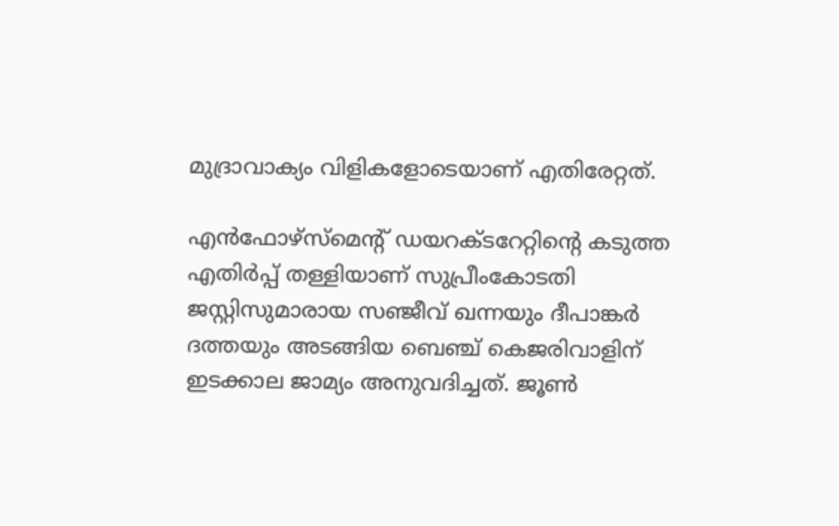മുദ്രാവാക്യം വിളികളോടെയാണ് എതിരേറ്റത്.

എന്‍ഫോഴ്‌സ്‌മെന്റ് ഡയറക്ടറേറ്റിന്റെ കടുത്ത എതിര്‍പ്പ് തള്ളിയാണ് സുപ്രീംകോടതി ജസ്റ്റിസുമാരായ സഞ്ജീവ് ഖന്നയും ദീപാങ്കര്‍ ദത്തയും അടങ്ങിയ ബെഞ്ച് കെജരിവാളിന് ഇടക്കാല ജാമ്യം അനുവദിച്ചത്. ജൂണ്‍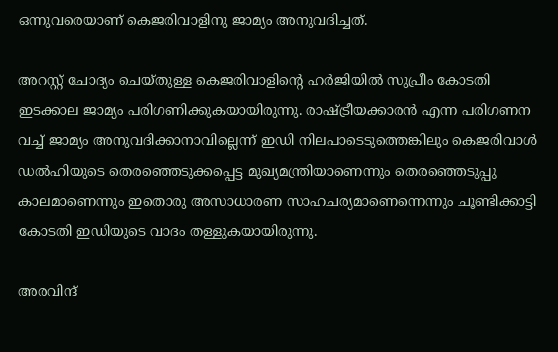ഒന്നുവരെയാണ് കെജരിവാളിനു ജാമ്യം അനുവദിച്ചത്.

അറസ്റ്റ് ചോദ്യം ചെയ്തുള്ള കെജരിവാളിന്റെ ഹര്‍ജിയില്‍ സുപ്രീം കോടതി ഇടക്കാല ജാമ്യം പരിഗണിക്കുകയായിരുന്നു. രാഷ്ട്രീയക്കാരന്‍ എന്ന പരിഗണന വച്ച് ജാമ്യം അനുവദിക്കാനാവില്ലെന്ന് ഇഡി നിലപാടെടുത്തെങ്കിലും കെജരിവാള്‍ ഡല്‍ഹിയുടെ തെരഞ്ഞെടുക്കപ്പെട്ട മുഖ്യമന്ത്രിയാണെന്നും തെരഞ്ഞെടുപ്പു കാലമാണെന്നും ഇതൊരു അസാധാരണ സാഹചര്യമാണെന്നെന്നും ചൂണ്ടിക്കാട്ടി കോടതി ഇഡിയുടെ വാദം തള്ളുകയായിരുന്നു.

അരവിന്ദ്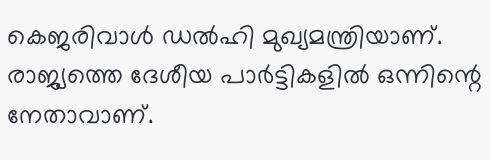കെജരിവാള്‍ ഡല്‍ഹി മുഖ്യമന്ത്രിയാണ്. രാജ്യത്തെ ദേശീയ പാര്‍ട്ടികളില്‍ ഒന്നിന്റെ നേതാവാണ്.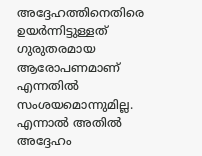അദ്ദേഹത്തിനെതിരെ ഉയര്‍ന്നിട്ടുള്ളത് ഗുരുതരമായ ആരോപണമാണ് എന്നതില്‍ സംശയമൊന്നുമില്ല. എന്നാല്‍ അതില്‍ അദ്ദേഹം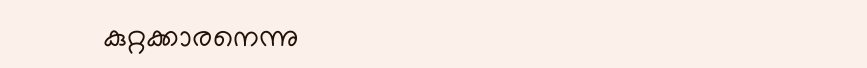കുറ്റക്കാരനെന്നു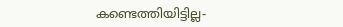കണ്ടെത്തിയിട്ടില്ല-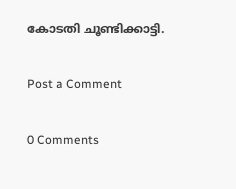കോടതി ചൂണ്ടിക്കാട്ടി.

Post a Comment

0 Comments